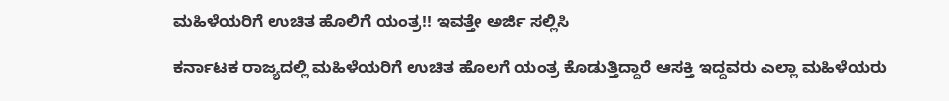ಮಹಿಳೆಯರಿಗೆ ಉಚಿತ ಹೊಲಿಗೆ ಯಂತ್ರ!! ಇವತ್ತೇ ಅರ್ಜಿ ಸಲ್ಲಿಸಿ

ಕರ್ನಾಟಕ ರಾಜ್ಯದಲ್ಲಿ ಮಹಿಳೆಯರಿಗೆ ಉಚಿತ ಹೊಲಗೆ ಯಂತ್ರ ಕೊಡುತ್ತಿದ್ದಾರೆ ಆಸಕ್ತಿ ಇದ್ದವರು ಎಲ್ಲಾ ಮಹಿಳೆಯರು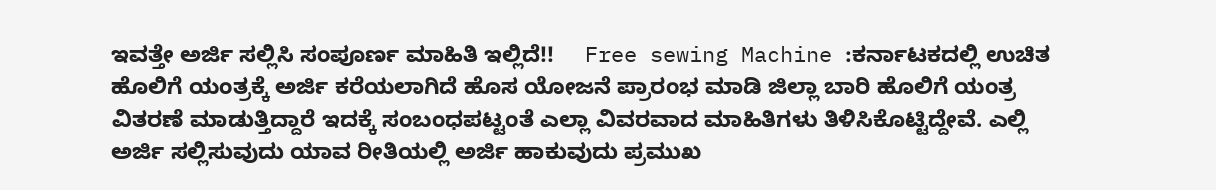ಇವತ್ತೇ ಅರ್ಜಿ ಸಲ್ಲಿಸಿ ಸಂಪೂರ್ಣ ಮಾಹಿತಿ ಇಲ್ಲಿದೆ!!     Free sewing Machine :ಕರ್ನಾಟಕದಲ್ಲಿ ಉಚಿತ ಹೊಲಿಗೆ ಯಂತ್ರಕ್ಕೆ ಅರ್ಜಿ ಕರೆಯಲಾಗಿದೆ ಹೊಸ ಯೋಜನೆ ಪ್ರಾರಂಭ ಮಾಡಿ ಜಿಲ್ಲಾ ಬಾರಿ ಹೊಲಿಗೆ ಯಂತ್ರ ವಿತರಣೆ ಮಾಡುತ್ತಿದ್ದಾರೆ ಇದಕ್ಕೆ ಸಂಬಂಧಪಟ್ಟಂತೆ ಎಲ್ಲಾ ವಿವರವಾದ ಮಾಹಿತಿಗಳು ತಿಳಿಸಿಕೊಟ್ಟಿದ್ದೇವೆ. ಎಲ್ಲಿ ಅರ್ಜಿ ಸಲ್ಲಿಸುವುದು ಯಾವ ರೀತಿಯಲ್ಲಿ ಅರ್ಜಿ ಹಾಕುವುದು ಪ್ರಮುಖ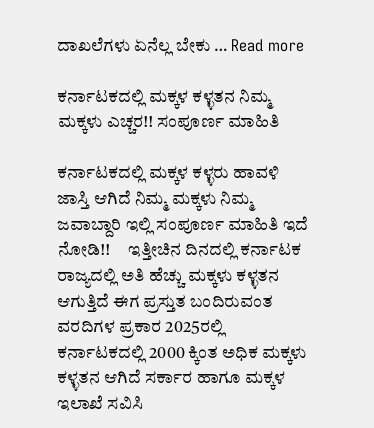ದಾಖಲೆಗಳು ಏನೆಲ್ಲ ಬೇಕು … Read more

ಕರ್ನಾಟಕದಲ್ಲಿ ಮಕ್ಕಳ ಕಳ್ಳತನ ನಿಮ್ಮ ಮಕ್ಕಳು ಎಚ್ಚರ!! ಸಂಪೂರ್ಣ ಮಾಹಿತಿ

ಕರ್ನಾಟಕದಲ್ಲಿ ಮಕ್ಕಳ ಕಳ್ಳರು ಹಾವಳಿ ಜಾಸ್ತಿ ಆಗಿದೆ ನಿಮ್ಮ ಮಕ್ಕಳು ನಿಮ್ಮ ಜವಾಬ್ದಾರಿ ಇಲ್ಲಿ ಸಂಪೂರ್ಣ ಮಾಹಿತಿ ಇದೆ ನೋಡಿ!!     ಇತ್ತೀಚಿನ ದಿನದಲ್ಲಿ ಕರ್ನಾಟಕ ರಾಜ್ಯದಲ್ಲಿ ಅತಿ ಹೆಚ್ಚು ಮಕ್ಕಳು ಕಳ್ಳತನ ಆಗುತ್ತಿದೆ ಈಗ ಪ್ರಸ್ತುತ ಬಂದಿರುವಂತ ವರದಿಗಳ ಪ್ರಕಾರ 2025ರಲ್ಲಿ ಕರ್ನಾಟಕದಲ್ಲಿ 2000 ಕ್ಕಿಂತ ಅಧಿಕ ಮಕ್ಕಳು ಕಳ್ಳತನ ಆಗಿದೆ ಸರ್ಕಾರ ಹಾಗೂ ಮಕ್ಕಳ ಇಲಾಖೆ ಸವಿಸಿ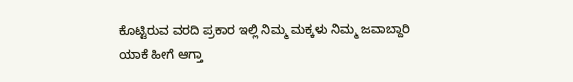ಕೊಟ್ಟಿರುವ ವರದಿ ಪ್ರಕಾರ ಇಲ್ಲಿ ನಿಮ್ಮ ಮಕ್ಕಳು ನಿಮ್ಮ ಜವಾಬ್ದಾರಿ ಯಾಕೆ ಹೀಗೆ ಆಗ್ತಾ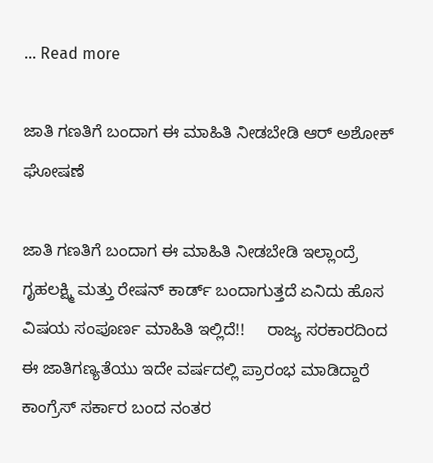… Read more

ಜಾತಿ ಗಣತಿಗೆ ಬಂದಾಗ ಈ ಮಾಹಿತಿ ನೀಡಬೇಡಿ ಆರ್ ಅಶೋಕ್ ಘೋಷಣೆ

ಜಾತಿ ಗಣತಿಗೆ ಬಂದಾಗ ಈ ಮಾಹಿತಿ ನೀಡಬೇಡಿ ಇಲ್ಲಾಂದ್ರೆ ಗೃಹಲಕ್ಷ್ಮಿ ಮತ್ತು ರೇಷನ್ ಕಾರ್ಡ್ ಬಂದಾಗುತ್ತದೆ ಏನಿದು ಹೊಸ ವಿಷಯ ಸಂಪೂರ್ಣ ಮಾಹಿತಿ ಇಲ್ಲಿದೆ!!     ರಾಜ್ಯ ಸರಕಾರದಿಂದ ಈ ಜಾತಿಗಣ್ಯತೆಯು ಇದೇ ವರ್ಷದಲ್ಲಿ ಪ್ರಾರಂಭ ಮಾಡಿದ್ದಾರೆ ಕಾಂಗ್ರೆಸ್ ಸರ್ಕಾರ ಬಂದ ನಂತರ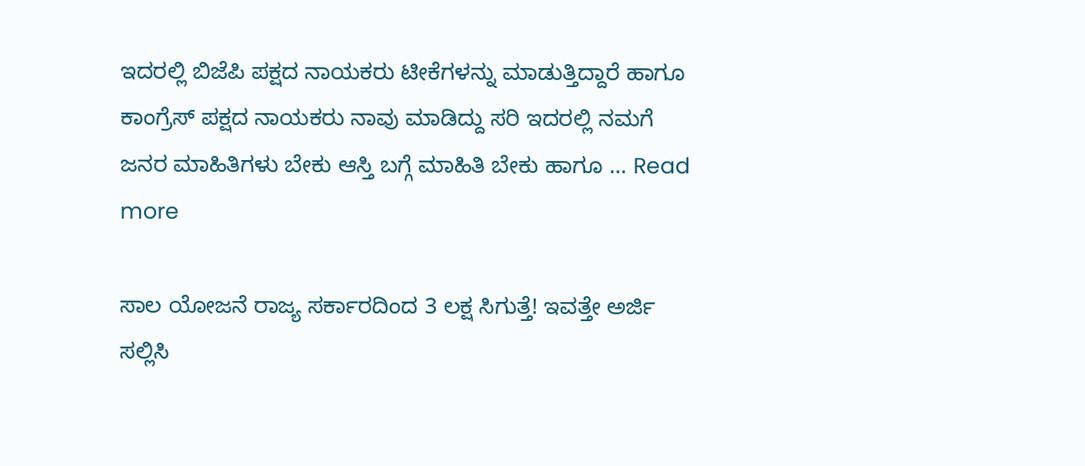ಇದರಲ್ಲಿ ಬಿಜೆಪಿ ಪಕ್ಷದ ನಾಯಕರು ಟೀಕೆಗಳನ್ನು ಮಾಡುತ್ತಿದ್ದಾರೆ ಹಾಗೂ ಕಾಂಗ್ರೆಸ್ ಪಕ್ಷದ ನಾಯಕರು ನಾವು ಮಾಡಿದ್ದು ಸರಿ ಇದರಲ್ಲಿ ನಮಗೆ ಜನರ ಮಾಹಿತಿಗಳು ಬೇಕು ಆಸ್ತಿ ಬಗ್ಗೆ ಮಾಹಿತಿ ಬೇಕು ಹಾಗೂ … Read more

ಸಾಲ ಯೋಜನೆ ರಾಜ್ಯ ಸರ್ಕಾರದಿಂದ 3 ಲಕ್ಷ ಸಿಗುತ್ತೆ! ಇವತ್ತೇ ಅರ್ಜಿ ಸಲ್ಲಿಸಿ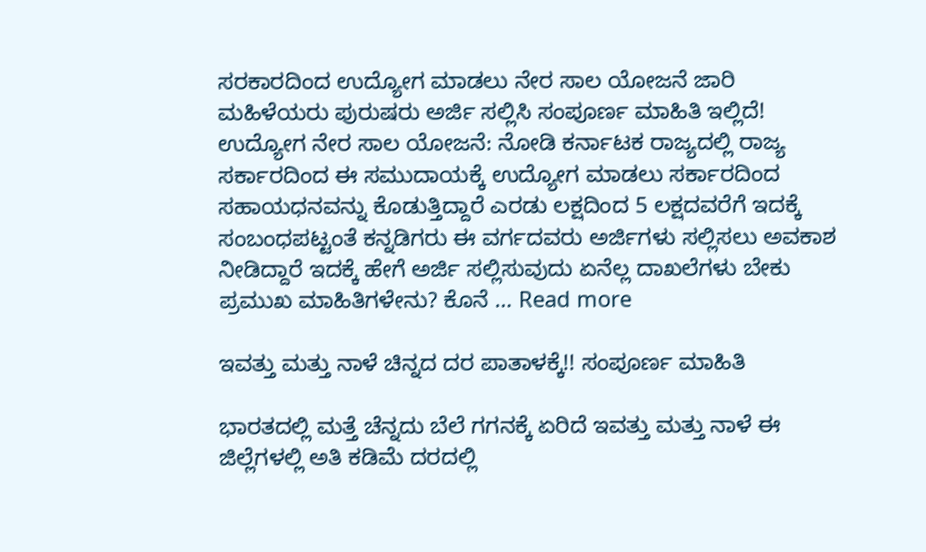ಸರಕಾರದಿಂದ ಉದ್ಯೋಗ ಮಾಡಲು ನೇರ ಸಾಲ ಯೋಜನೆ ಜಾರಿ ಮಹಿಳೆಯರು ಪುರುಷರು ಅರ್ಜಿ ಸಲ್ಲಿಸಿ ಸಂಪೂರ್ಣ ಮಾಹಿತಿ ಇಲ್ಲಿದೆ!      ಉದ್ಯೋಗ ನೇರ ಸಾಲ ಯೋಜನೆ: ನೋಡಿ ಕರ್ನಾಟಕ ರಾಜ್ಯದಲ್ಲಿ ರಾಜ್ಯ ಸರ್ಕಾರದಿಂದ ಈ ಸಮುದಾಯಕ್ಕೆ ಉದ್ಯೋಗ ಮಾಡಲು ಸರ್ಕಾರದಿಂದ ಸಹಾಯಧನವನ್ನು ಕೊಡುತ್ತಿದ್ದಾರೆ ಎರಡು ಲಕ್ಷದಿಂದ 5 ಲಕ್ಷದವರೆಗೆ ಇದಕ್ಕೆ ಸಂಬಂಧಪಟ್ಟಂತೆ ಕನ್ನಡಿಗರು ಈ ವರ್ಗದವರು ಅರ್ಜಿಗಳು ಸಲ್ಲಿಸಲು ಅವಕಾಶ ನೀಡಿದ್ದಾರೆ ಇದಕ್ಕೆ ಹೇಗೆ ಅರ್ಜಿ ಸಲ್ಲಿಸುವುದು ಏನೆಲ್ಲ ದಾಖಲೆಗಳು ಬೇಕು ಪ್ರಮುಖ ಮಾಹಿತಿಗಳೇನು? ಕೊನೆ … Read more

ಇವತ್ತು ಮತ್ತು ನಾಳೆ ಚಿನ್ನದ ದರ ಪಾತಾಳಕ್ಕೆ!! ಸಂಪೂರ್ಣ ಮಾಹಿತಿ

ಭಾರತದಲ್ಲಿ ಮತ್ತೆ ಚೆನ್ನದು ಬೆಲೆ ಗಗನಕ್ಕೆ ಏರಿದೆ ಇವತ್ತು ಮತ್ತು ನಾಳೆ ಈ ಜಿಲ್ಲೆಗಳಲ್ಲಿ ಅತಿ ಕಡಿಮೆ ದರದಲ್ಲಿ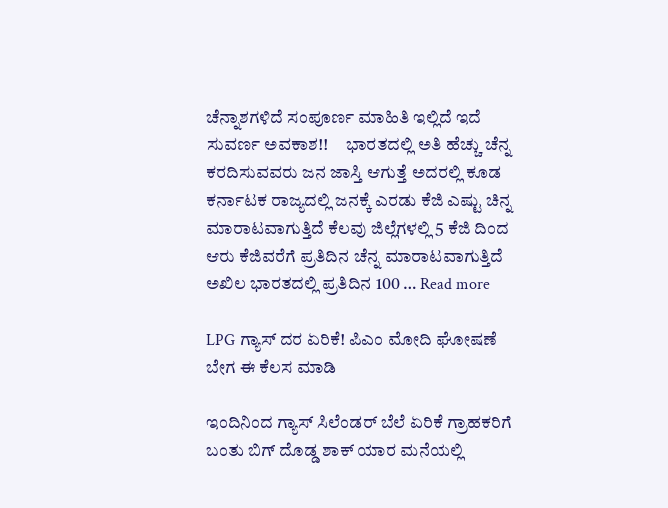ಚೆನ್ನಾಶಗಳಿದೆ ಸಂಪೂರ್ಣ ಮಾಹಿತಿ ಇಲ್ಲಿದೆ ಇದೆ ಸುವರ್ಣ ಅವಕಾಶ!!     ಭಾರತದಲ್ಲಿ ಅತಿ ಹೆಚ್ಚು ಚೆನ್ನ ಕರದಿಸುವವರು ಜನ ಜಾಸ್ತಿ ಆಗುತ್ತೆ ಅದರಲ್ಲಿ ಕೂಡ ಕರ್ನಾಟಕ ರಾಜ್ಯದಲ್ಲಿ ಜನಕ್ಕೆ ಎರಡು ಕೆಜಿ ಎಷ್ಟು ಚಿನ್ನ ಮಾರಾಟವಾಗುತ್ತಿದೆ ಕೆಲವು ಜಿಲ್ಲೆಗಳಲ್ಲಿ 5 ಕೆಜಿ ದಿಂದ ಆರು ಕೆಜಿವರೆಗೆ ಪ್ರತಿದಿನ ಚೆನ್ನ ಮಾರಾಟವಾಗುತ್ತಿದೆ ಅಖಿಲ ಭಾರತದಲ್ಲಿ ಪ್ರತಿದಿನ 100 … Read more

LPG ಗ್ಯಾಸ್ ದರ ಏರಿಕೆ! ಪಿಎಂ ಮೋದಿ ಘೋಷಣೆ ಬೇಗ ಈ ಕೆಲಸ ಮಾಡಿ

ಇಂದಿನಿಂದ ಗ್ಯಾಸ್ ಸಿಲೆಂಡರ್ ಬೆಲೆ ಏರಿಕೆ ಗ್ರಾಹಕರಿಗೆ ಬಂತು ಬಿಗ್ ದೊಡ್ಡ ಶಾಕ್ ಯಾರ ಮನೆಯಲ್ಲಿ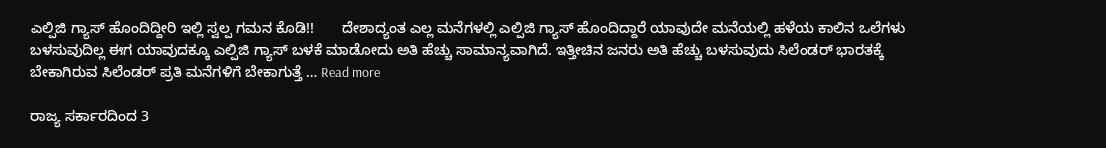ಎಲ್ಪಿಜಿ ಗ್ಯಾಸ್ ಹೊಂದಿದ್ದೀರಿ ಇಲ್ಲಿ ಸ್ವಲ್ಪ ಗಮನ ಕೊಡಿ!!       ದೇಶಾದ್ಯಂತ ಎಲ್ಲ ಮನೆಗಳಲ್ಲಿ ಎಲ್ಪಿಜಿ ಗ್ಯಾಸ್ ಹೊಂದಿದ್ದಾರೆ ಯಾವುದೇ ಮನೆಯಲ್ಲಿ ಹಳೆಯ ಕಾಲಿನ ಒಲೆಗಳು ಬಳಸುವುದಿಲ್ಲ ಈಗ ಯಾವುದಕ್ಕೂ ಎಲ್ಪಿಜಿ ಗ್ಯಾಸ್ ಬಳಕೆ ಮಾಡೋದು ಅತಿ ಹೆಚ್ಚು ಸಾಮಾನ್ಯವಾಗಿದೆ. ಇತ್ತೀಚಿನ ಜನರು ಅತಿ ಹೆಚ್ಚು ಬಳಸುವುದು ಸಿಲೆಂಡರ್ ಭಾರತಕ್ಕೆ ಬೇಕಾಗಿರುವ ಸಿಲೆಂಡರ್ ಪ್ರತಿ ಮನೆಗಳಿಗೆ ಬೇಕಾಗುತ್ತೆ … Read more

ರಾಜ್ಯ ಸರ್ಕಾರದಿಂದ 3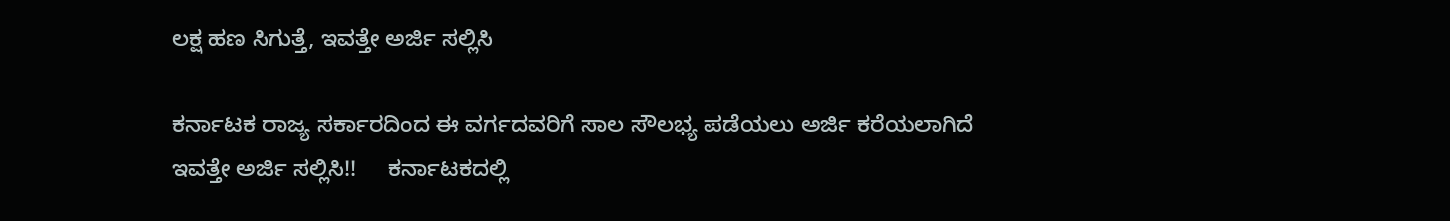ಲಕ್ಷ ಹಣ ಸಿಗುತ್ತೆ, ಇವತ್ತೇ ಅರ್ಜಿ ಸಲ್ಲಿಸಿ

ಕರ್ನಾಟಕ ರಾಜ್ಯ ಸರ್ಕಾರದಿಂದ ಈ ವರ್ಗದವರಿಗೆ ಸಾಲ ಸೌಲಭ್ಯ ಪಡೆಯಲು ಅರ್ಜಿ ಕರೆಯಲಾಗಿದೆ ಇವತ್ತೇ ಅರ್ಜಿ ಸಲ್ಲಿಸಿ!!     ಕರ್ನಾಟಕದಲ್ಲಿ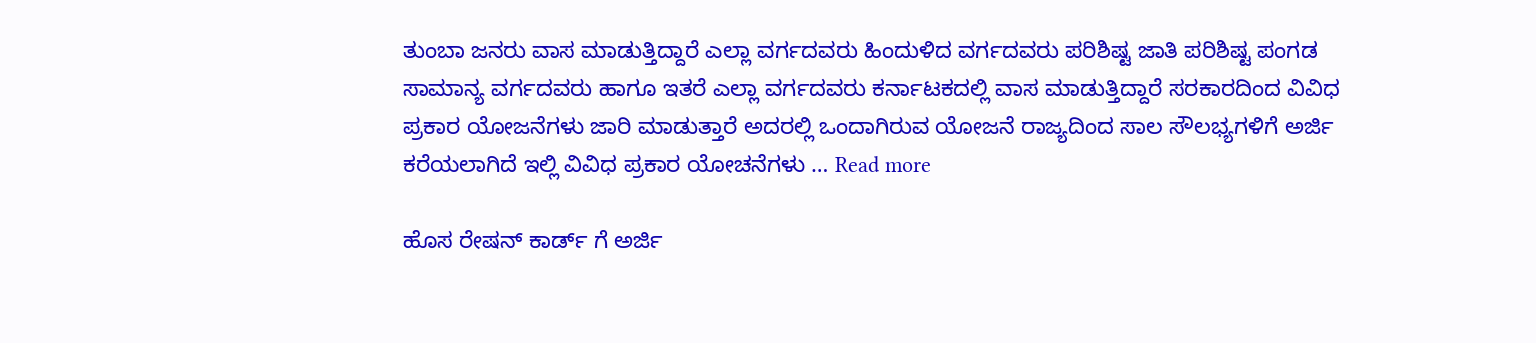ತುಂಬಾ ಜನರು ವಾಸ ಮಾಡುತ್ತಿದ್ದಾರೆ ಎಲ್ಲಾ ವರ್ಗದವರು ಹಿಂದುಳಿದ ವರ್ಗದವರು ಪರಿಶಿಷ್ಟ ಜಾತಿ ಪರಿಶಿಷ್ಟ ಪಂಗಡ ಸಾಮಾನ್ಯ ವರ್ಗದವರು ಹಾಗೂ ಇತರೆ ಎಲ್ಲಾ ವರ್ಗದವರು ಕರ್ನಾಟಕದಲ್ಲಿ ವಾಸ ಮಾಡುತ್ತಿದ್ದಾರೆ ಸರಕಾರದಿಂದ ವಿವಿಧ ಪ್ರಕಾರ ಯೋಜನೆಗಳು ಜಾರಿ ಮಾಡುತ್ತಾರೆ ಅದರಲ್ಲಿ ಒಂದಾಗಿರುವ ಯೋಜನೆ ರಾಜ್ಯದಿಂದ ಸಾಲ ಸೌಲಭ್ಯಗಳಿಗೆ ಅರ್ಜಿ ಕರೆಯಲಾಗಿದೆ ಇಲ್ಲಿ ವಿವಿಧ ಪ್ರಕಾರ ಯೋಚನೆಗಳು … Read more

ಹೊಸ ರೇಷನ್ ಕಾರ್ಡ್ ಗೆ ಅರ್ಜಿ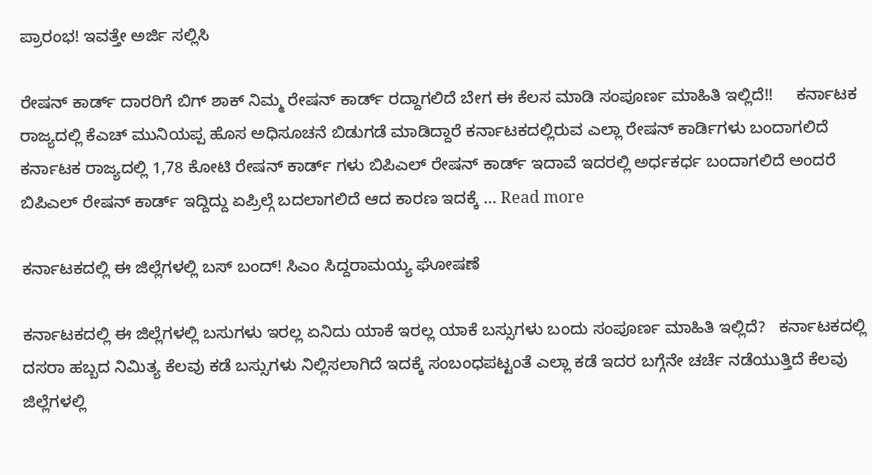ಪ್ರಾರಂಭ! ಇವತ್ತೇ ಅರ್ಜಿ ಸಲ್ಲಿಸಿ

ರೇಷನ್ ಕಾರ್ಡ್ ದಾರರಿಗೆ ಬಿಗ್ ಶಾಕ್ ನಿಮ್ಮ ರೇಷನ್ ಕಾರ್ಡ್ ರದ್ದಾಗಲಿದೆ ಬೇಗ ಈ ಕೆಲಸ ಮಾಡಿ ಸಂಪೂರ್ಣ ಮಾಹಿತಿ ಇಲ್ಲಿದೆ!!     ಕರ್ನಾಟಕ ರಾಜ್ಯದಲ್ಲಿ ಕೆಎಚ್ ಮುನಿಯಪ್ಪ ಹೊಸ ಅಧಿಸೂಚನೆ ಬಿಡುಗಡೆ ಮಾಡಿದ್ದಾರೆ ಕರ್ನಾಟಕದಲ್ಲಿರುವ ಎಲ್ಲಾ ರೇಷನ್ ಕಾರ್ಡಿಗಳು ಬಂದಾಗಲಿದೆ ಕರ್ನಾಟಕ ರಾಜ್ಯದಲ್ಲಿ 1,78 ಕೋಟಿ ರೇಷನ್ ಕಾರ್ಡ್ ಗಳು ಬಿಪಿಎಲ್ ರೇಷನ್ ಕಾರ್ಡ್ ಇದಾವೆ ಇದರಲ್ಲಿ ಅರ್ಧಕರ್ಧ ಬಂದಾಗಲಿದೆ ಅಂದರೆ ಬಿಪಿಎಲ್ ರೇಷನ್ ಕಾರ್ಡ್ ಇದ್ದಿದ್ದು ಏಪ್ರಿಲ್ಗೆ ಬದಲಾಗಲಿದೆ ಆದ ಕಾರಣ ಇದಕ್ಕೆ … Read more

ಕರ್ನಾಟಕದಲ್ಲಿ ಈ ಜಿಲ್ಲೆಗಳಲ್ಲಿ ಬಸ್ ಬಂದ್! ಸಿಎಂ ಸಿದ್ದರಾಮಯ್ಯ ಘೋಷಣೆ

ಕರ್ನಾಟಕದಲ್ಲಿ ಈ ಜಿಲ್ಲೆಗಳಲ್ಲಿ ಬಸುಗಳು ಇರಲ್ಲ ಏನಿದು ಯಾಕೆ ಇರಲ್ಲ ಯಾಕೆ ಬಸ್ಸುಗಳು ಬಂದು ಸಂಪೂರ್ಣ ಮಾಹಿತಿ ಇಲ್ಲಿದೆ?   ಕರ್ನಾಟಕದಲ್ಲಿ ದಸರಾ ಹಬ್ಬದ ನಿಮಿತ್ಯ ಕೆಲವು ಕಡೆ ಬಸ್ಸುಗಳು ನಿಲ್ಲಿಸಲಾಗಿದೆ ಇದಕ್ಕೆ ಸಂಬಂಧಪಟ್ಟಂತೆ ಎಲ್ಲಾ ಕಡೆ ಇದರ ಬಗ್ಗೆನೇ ಚರ್ಚೆ ನಡೆಯುತ್ತಿದೆ ಕೆಲವು ಜಿಲ್ಲೆಗಳಲ್ಲಿ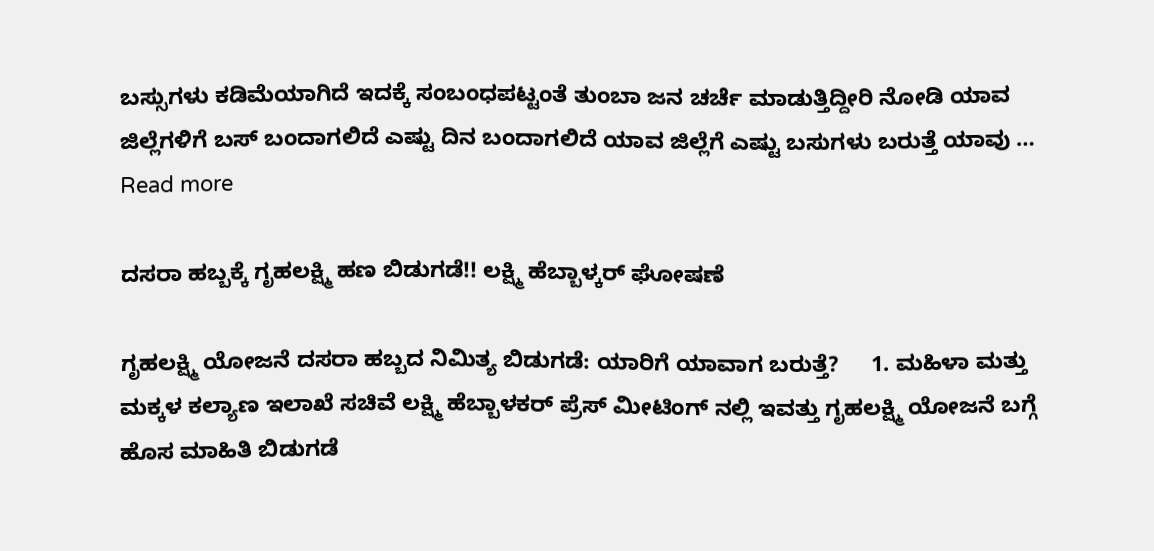ಬಸ್ಸುಗಳು ಕಡಿಮೆಯಾಗಿದೆ ಇದಕ್ಕೆ ಸಂಬಂಧಪಟ್ಟಂತೆ ತುಂಬಾ ಜನ ಚರ್ಚೆ ಮಾಡುತ್ತಿದ್ದೀರಿ ನೋಡಿ ಯಾವ ಜಿಲ್ಲೆಗಳಿಗೆ ಬಸ್ ಬಂದಾಗಲಿದೆ ಎಷ್ಟು ದಿನ ಬಂದಾಗಲಿದೆ ಯಾವ ಜಿಲ್ಲೆಗೆ ಎಷ್ಟು ಬಸುಗಳು ಬರುತ್ತೆ ಯಾವು … Read more

ದಸರಾ ಹಬ್ಬಕ್ಕೆ ಗೃಹಲಕ್ಷ್ಮಿ ಹಣ ಬಿಡುಗಡೆ!! ಲಕ್ಷ್ಮಿ ಹೆಬ್ಬಾಳ್ಕರ್ ಘೋಷಣೆ

ಗೃಹಲಕ್ಷ್ಮಿ ಯೋಜನೆ ದಸರಾ ಹಬ್ಬದ ನಿಮಿತ್ಯ ಬಿಡುಗಡೆ: ಯಾರಿಗೆ ಯಾವಾಗ ಬರುತ್ತೆ?     1. ಮಹಿಳಾ ಮತ್ತು ಮಕ್ಕಳ ಕಲ್ಯಾಣ ಇಲಾಖೆ ಸಚಿವೆ ಲಕ್ಷ್ಮಿ ಹೆಬ್ಬಾಳಕರ್ ಪ್ರೆಸ್ ಮೀಟಿಂಗ್ ನಲ್ಲಿ ಇವತ್ತು ಗೃಹಲಕ್ಷ್ಮಿ ಯೋಜನೆ ಬಗ್ಗೆ ಹೊಸ ಮಾಹಿತಿ ಬಿಡುಗಡೆ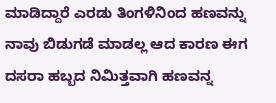ಮಾಡಿದ್ದಾರೆ ಎರಡು ತಿಂಗಳಿನಿಂದ ಹಣವನ್ನು ನಾವು ಬಿಡುಗಡೆ ಮಾಡಲ್ಲ ಆದ ಕಾರಣ ಈಗ ದಸರಾ ಹಬ್ಬದ ನಿಮಿತ್ತವಾಗಿ ಹಣವನ್ನ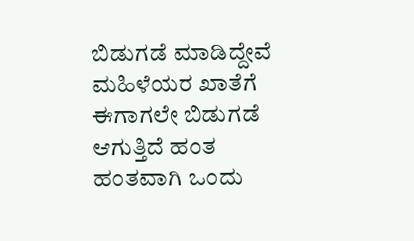ಬಿಡುಗಡೆ ಮಾಡಿದ್ದೇವೆ ಮಹಿಳೆಯರ ಖಾತೆಗೆ ಈಗಾಗಲೇ ಬಿಡುಗಡೆ ಆಗುತ್ತಿದೆ ಹಂತ ಹಂತವಾಗಿ ಒಂದು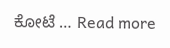ಕೋಟೆ … Read more